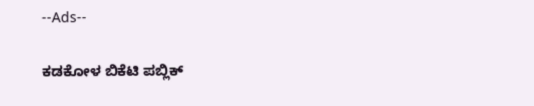--Ads--

ಕಡಕೋಳ ಬಿಕೆಟಿ ಪಬ್ಲಿಕ್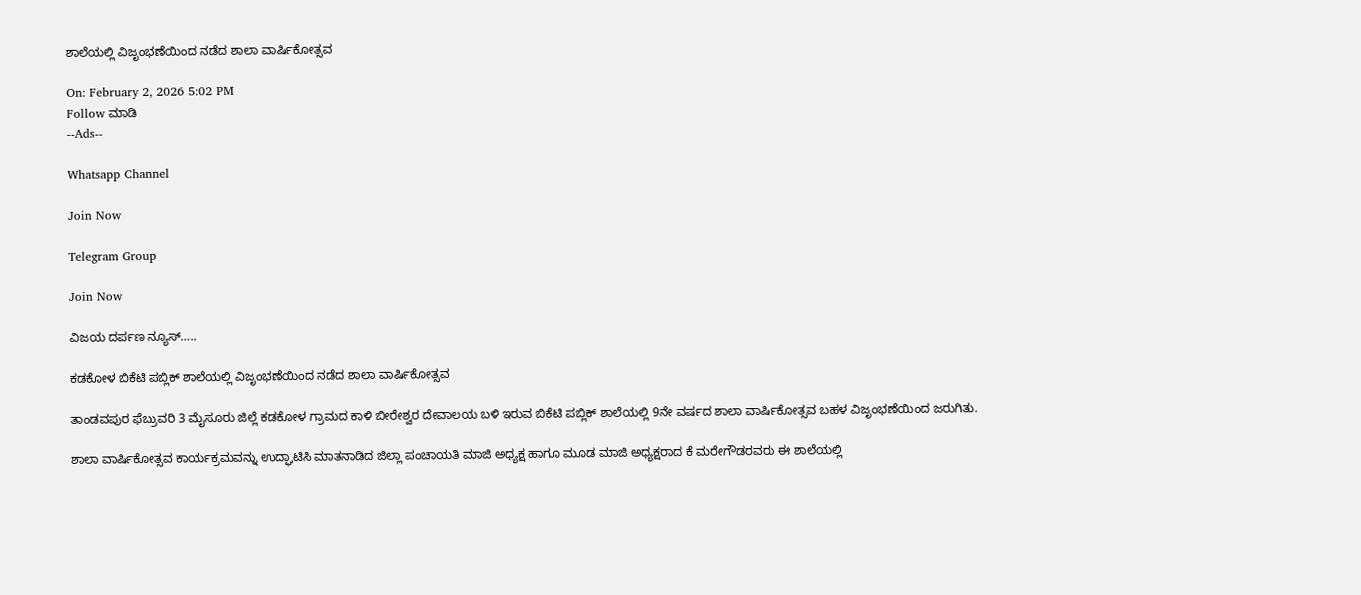ಶಾಲೆಯಲ್ಲಿ ವಿಜೃಂಭಣೆಯಿಂದ ನಡೆದ ಶಾಲಾ ವಾರ್ಷಿಕೋತ್ಸವ

On: February 2, 2026 5:02 PM
Follow ಮಾಡಿ
--Ads--

Whatsapp Channel

Join Now

Telegram Group

Join Now

ವಿಜಯ ದರ್ಪಣ ನ್ಯೂಸ್…..

ಕಡಕೋಳ ಬಿಕೆಟಿ ಪಬ್ಲಿಕ್ ಶಾಲೆಯಲ್ಲಿ ವಿಜೃಂಭಣೆಯಿಂದ ನಡೆದ ಶಾಲಾ ವಾರ್ಷಿಕೋತ್ಸವ

ತಾಂಡವಪುರ ಫೆಬ್ರುವರಿ 3 ಮೈಸೂರು ಜಿಲ್ಲೆ ಕಡಕೋಳ ಗ್ರಾಮದ ಕಾಳಿ ಬೀರೇಶ್ವರ ದೇವಾಲಯ ಬಳಿ ಇರುವ ಬಿಕೆಟಿ ಪಬ್ಲಿಕ್ ಶಾಲೆಯಲ್ಲಿ 9ನೇ ವರ್ಷದ ಶಾಲಾ ವಾರ್ಷಿಕೋತ್ಸವ ಬಹಳ ವಿಜೃಂಭಣೆಯಿಂದ ಜರುಗಿತು.

ಶಾಲಾ ವಾರ್ಷಿಕೋತ್ಸವ ಕಾರ್ಯಕ್ರಮವನ್ನು ಉದ್ಘಾಟಿಸಿ ಮಾತನಾಡಿದ ಜಿಲ್ಲಾ ಪಂಚಾಯತಿ ಮಾಜಿ ಅಧ್ಯಕ್ಷ ಹಾಗೂ ಮೂಡ ಮಾಜಿ ಅಧ್ಯಕ್ಷರಾದ ಕೆ ಮರೇಗೌಡರವರು ಈ ಶಾಲೆಯಲ್ಲಿ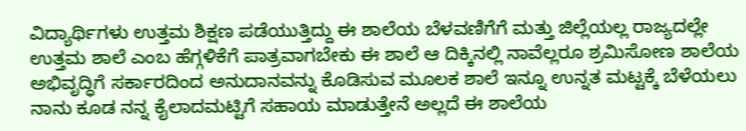ವಿದ್ಯಾರ್ಥಿಗಳು ಉತ್ತಮ ಶಿಕ್ಷಣ ಪಡೆಯುತ್ತಿದ್ದು ಈ ಶಾಲೆಯ ಬೆಳವಣಿಗೆಗೆ ಮತ್ತು ಜಿಲ್ಲೆಯಲ್ಲ ರಾಜ್ಯದಲ್ಲೇ ಉತ್ತಮ ಶಾಲೆ ಎಂಬ ಹೆಗ್ಗಳಿಕೆಗೆ ಪಾತ್ರವಾಗಬೇಕು ಈ ಶಾಲೆ ಆ ದಿಕ್ಕಿನಲ್ಲಿ ನಾವೆಲ್ಲರೂ ಶ್ರಮಿಸೋಣ ಶಾಲೆಯ ಅಭಿವೃದ್ಧಿಗೆ ಸರ್ಕಾರದಿಂದ ಅನುದಾನವನ್ನು ಕೊಡಿಸುವ ಮೂಲಕ ಶಾಲೆ ಇನ್ನೂ ಉನ್ನತ ಮಟ್ಟಕ್ಕೆ ಬೆಳೆಯಲು ನಾನು ಕೂಡ ನನ್ನ ಕೈಲಾದಮಟ್ಟಿಗೆ ಸಹಾಯ ಮಾಡುತ್ತೇನೆ ಅಲ್ಲದೆ ಈ ಶಾಲೆಯ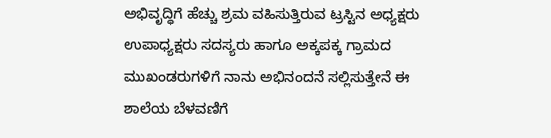ಅಭಿವೃದ್ಧಿಗೆ ಹೆಚ್ಚು ಶ್ರಮ ವಹಿಸುತ್ತಿರುವ ಟ್ರಸ್ಟಿನ ಅಧ್ಯಕ್ಷರು ಉಪಾಧ್ಯಕ್ಷರು ಸದಸ್ಯರು ಹಾಗೂ ಅಕ್ಕಪಕ್ಕ ಗ್ರಾಮದ ಮುಖಂಡರುಗಳಿಗೆ ನಾನು ಅಭಿನಂದನೆ ಸಲ್ಲಿಸುತ್ತೇನೆ ಈ ಶಾಲೆಯ ಬೆಳವಣಿಗೆ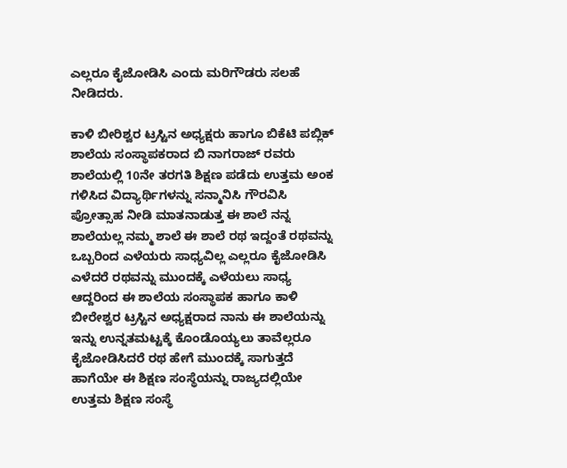ಎಲ್ಲರೂ ಕೈಜೋಡಿಸಿ ಎಂದು ಮರಿಗೌಡರು ಸಲಹೆ ನೀಡಿದರು.

ಕಾಳಿ ಬೀರಿಶ್ವರ ಟ್ರಸ್ಟಿನ ಅಧ್ಯಕ್ಷರು ಹಾಗೂ ಬಿಕೆಟಿ ಪಬ್ಲಿಕ್ ಶಾಲೆಯ ಸಂಸ್ಥಾಪಕರಾದ ಬಿ ನಾಗರಾಜ್ ರವರು ಶಾಲೆಯಲ್ಲಿ 10ನೇ ತರಗತಿ ಶಿಕ್ಷಣ ಪಡೆದು ಉತ್ತಮ ಅಂಕ ಗಳಿಸಿದ ವಿದ್ಯಾರ್ಥಿಗಳನ್ನು ಸನ್ಮಾನಿಸಿ ಗೌರವಿಸಿ ಪ್ರೋತ್ಸಾಹ ನೀಡಿ ಮಾತನಾಡುತ್ತ ಈ ಶಾಲೆ ನನ್ನ ಶಾಲೆಯಲ್ಲ ನಮ್ಮ ಶಾಲೆ ಈ ಶಾಲೆ ರಥ ಇದ್ದಂತೆ ರಥವನ್ನು ಒಬ್ಬರಿಂದ ಎಳೆಯರು ಸಾಧ್ಯವಿಲ್ಲ ಎಲ್ಲರೂ ಕೈಜೋಡಿಸಿ ಎಳೆದರೆ ರಥವನ್ನು ಮುಂದಕ್ಕೆ ಎಳೆಯಲು ಸಾಧ್ಯ ಆದ್ದರಿಂದ ಈ ಶಾಲೆಯ ಸಂಸ್ಥಾಪಕ ಹಾಗೂ ಕಾಳಿ ಬೀರೇಶ್ವರ ಟ್ರಸ್ಟಿನ ಅಧ್ಯಕ್ಷರಾದ ನಾನು ಈ ಶಾಲೆಯನ್ನು ಇನ್ನು ಉನ್ನತಮಟ್ಟಕ್ಕೆ ಕೊಂಡೊಯ್ಯಲು ತಾವೆಲ್ಲರೂ ಕೈಜೋಡಿಸಿದರೆ ರಥ ಹೇಗೆ ಮುಂದಕ್ಕೆ ಸಾಗುತ್ತದೆ ಹಾಗೆಯೇ ಈ ಶಿಕ್ಷಣ ಸಂಸ್ಥೆಯನ್ನು ರಾಜ್ಯದಲ್ಲಿಯೇ ಉತ್ತಮ ಶಿಕ್ಷಣ ಸಂಸ್ಥೆ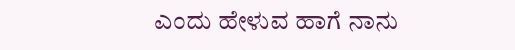ಎಂದು ಹೇಳುವ ಹಾಗೆ ನಾನು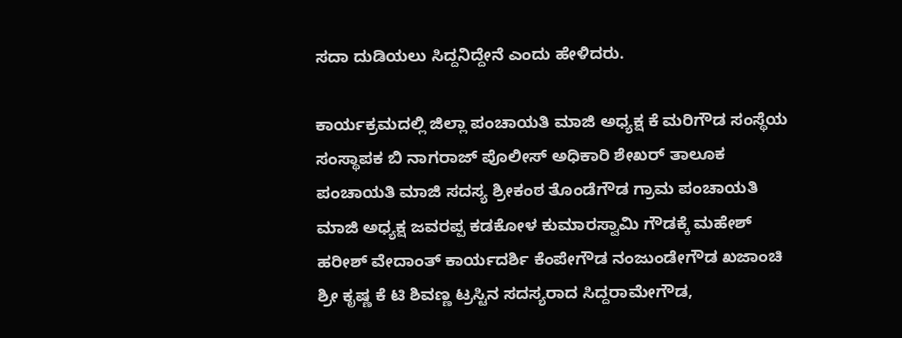ಸದಾ ದುಡಿಯಲು ಸಿದ್ದನಿದ್ದೇನೆ ಎಂದು ಹೇಳಿದರು.

ಕಾರ್ಯಕ್ರಮದಲ್ಲಿ ಜಿಲ್ಲಾ ಪಂಚಾಯತಿ ಮಾಜಿ ಅಧ್ಯಕ್ಷ ಕೆ ಮರಿಗೌಡ ಸಂಸ್ಥೆಯ ಸಂಸ್ಥಾಪಕ ಬಿ ನಾಗರಾಜ್ ಪೊಲೀಸ್ ಅಧಿಕಾರಿ ಶೇಖರ್ ತಾಲೂಕ ಪಂಚಾಯತಿ ಮಾಜಿ ಸದಸ್ಯ ಶ್ರೀಕಂಠ ತೊಂಡೆಗೌಡ ಗ್ರಾಮ ಪಂಚಾಯತಿ ಮಾಜಿ ಅಧ್ಯಕ್ಷ ಜವರಪ್ಪ ಕಡಕೋಳ ಕುಮಾರಸ್ವಾಮಿ ಗೌಡಕ್ಕೆ ಮಹೇಶ್ ಹರೀಶ್ ವೇದಾಂತ್ ಕಾರ್ಯದರ್ಶಿ ಕೆಂಪೇಗೌಡ ನಂಜುಂಡೇಗೌಡ ಖಜಾಂಚಿ ಶ್ರೀ ಕೃಷ್ಣ ಕೆ ಟಿ ಶಿವಣ್ಣ ಟ್ರಸ್ಟಿನ ಸದಸ್ಯರಾದ ಸಿದ್ದರಾಮೇಗೌಡ,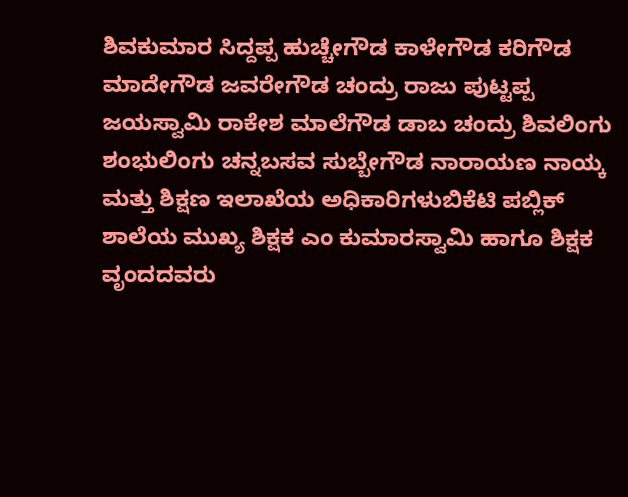ಶಿವಕುಮಾರ ಸಿದ್ದಪ್ಪ ಹುಚ್ಚೇಗೌಡ ಕಾಳೇಗೌಡ ಕರಿಗೌಡ ಮಾದೇಗೌಡ ಜವರೇಗೌಡ ಚಂದ್ರು ರಾಜು ಪುಟ್ಟಪ್ಪ ಜಯಸ್ವಾಮಿ ರಾಕೇಶ ಮಾಲೆಗೌಡ ಡಾಬ ಚಂದ್ರು ಶಿವಲಿಂಗು ಶಂಭುಲಿಂಗು ಚನ್ನಬಸವ ಸುಬ್ಬೇಗೌಡ ನಾರಾಯಣ ನಾಯ್ಕ ಮತ್ತು ಶಿಕ್ಷಣ ಇಲಾಖೆಯ ಅಧಿಕಾರಿಗಳುಬಿಕೆಟಿ ಪಬ್ಲಿಕ್ ಶಾಲೆಯ ಮುಖ್ಯ ಶಿಕ್ಷಕ ಎಂ ಕುಮಾರಸ್ವಾಮಿ ಹಾಗೂ ಶಿಕ್ಷಕ ವೃಂದದವರು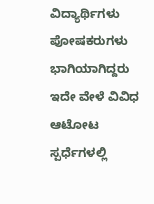ವಿದ್ಯಾರ್ಥಿಗಳು ಪೋಷಕರುಗಳು ಭಾಗಿಯಾಗಿದ್ದರು ಇದೇ ವೇಳೆ ವಿವಿಧ ಆಟೋಟ ಸ್ಪರ್ಧೆಗಳಲ್ಲಿ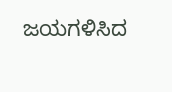ಜಯಗಳಿಸಿದ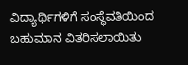ವಿದ್ಯಾರ್ಥಿಗಳಿಗೆ ಸಂಸ್ಥೆವತಿಯಿಂದ ಬಹುಮಾನ ವಿತರಿಸಲಾಯಿತು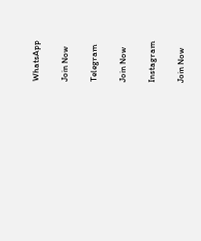WhatsApp

Join Now

Telegram

Join Now

Instagram

Join Now